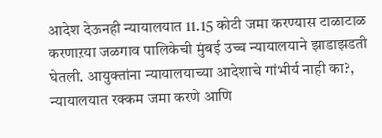आदेश देऊनही न्यायालयात 11.15 कोटी जमा करण्यास टाळाटाळ करणाऱया जळगाव पालिकेची मुंबई उच्च न्यायालयाने झाडाझडती घेतली. आयुक्तांना न्यायालयाच्या आदेशाचे गांभीर्य नाही का?, न्यायालयात रक्कम जमा करणे आणि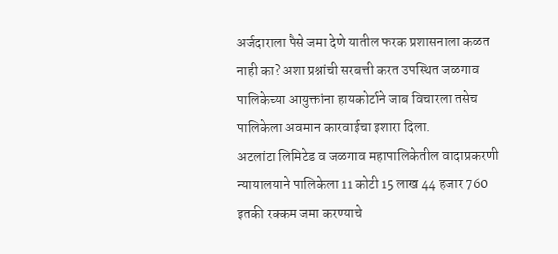अर्जदाराला पैसे जमा देणे यातील फरक प्रशासनाला कळत नाही का? अशा प्रश्नांची सरबत्ती करत उपस्थित जळगाव पालिकेच्या आयुक्तांना हायकोर्टाने जाब विचारला तसेच पालिकेला अवमान कारवाईचा इशारा दिला.
अटलांटा लिमिटेड व जळगाव महापालिकेतील वादाप्रकरणी न्यायालयाने पालिकेला 11 कोटी 15 लाख 44 हजार 760 इतकी रक्कम जमा करण्याचे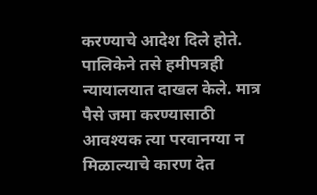करण्याचे आदेश दिले होते. पालिकेने तसे हमीपत्रही न्यायालयात दाखल केले. मात्र पैसे जमा करण्यासाठी आवश्यक त्या परवानग्या न मिळाल्याचे कारण देत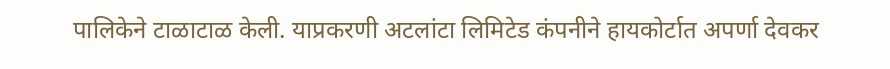पालिकेने टाळाटाळ केली. याप्रकरणी अटलांटा लिमिटेड कंपनीने हायकोर्टात अपर्णा देवकर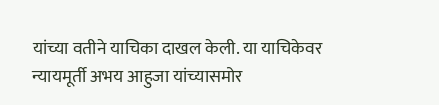यांच्या वतीने याचिका दाखल केली. या याचिकेवर न्यायमूर्ती अभय आहुजा यांच्यासमोर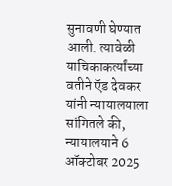सुनावणी घेण्यात आली. त्यावेळी याचिकाकर्त्यांच्या वतीने ऍड देवकर यांनी न्यायालयाला सांगितले की, न्यायालयाने 6 ऑक्टोबर 2025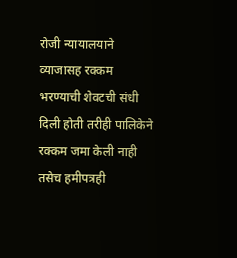रोजी न्यायालयाने व्याजासह रक्कम भरण्याची शेवटची संधी दिली होती तरीही पालिकेने रक्कम जमा केली नाही तसेच हमीपत्रही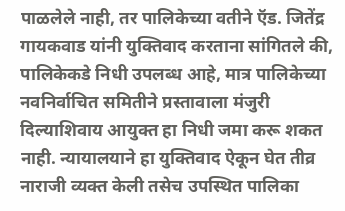पाळलेले नाही, तर पालिकेच्या वतीने ऍड. जितेंद्र गायकवाड यांनी युक्तिवाद करताना सांगितले की, पालिकेकडे निधी उपलब्ध आहे, मात्र पालिकेच्या नवनिर्वाचित समितीने प्रस्तावाला मंजुरी दिल्याशिवाय आयुक्त हा निधी जमा करू शकत नाही. न्यायालयाने हा युक्तिवाद ऐकून घेत तीव्र नाराजी व्यक्त केली तसेच उपस्थित पालिका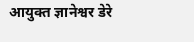आयुक्त ज्ञानेश्वर डेरे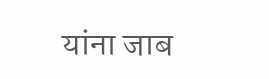यांना जाब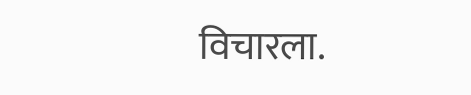विचारला.